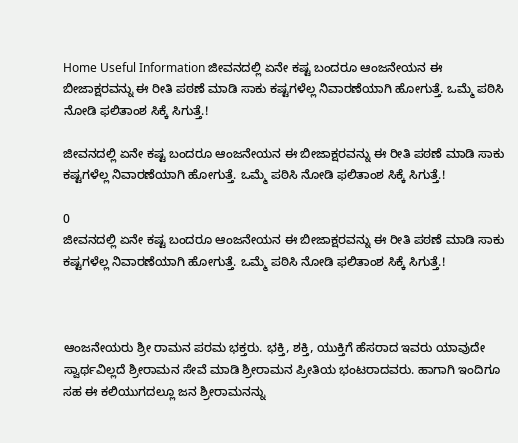Home Useful Information ಜೀವನದಲ್ಲಿ ಏನೇ ಕಷ್ಟ ಬಂದರೂ ಆಂಜನೇಯನ ಈ ಬೀಜಾಕ್ಷರವನ್ನು ಈ ರೀತಿ ಪಠಣೆ ಮಾಡಿ ಸಾಕು ಕಷ್ಟಗಳೆಲ್ಲ ನಿವಾರಣೆಯಾಗಿ ಹೋಗುತ್ತೆ. ಒಮ್ಮೆ ಪಠಿಸಿ ನೋಡಿ ಫಲಿತಾಂಶ ಸಿಕ್ಕೆ ಸಿಗುತ್ತೆ.!

ಜೀವನದಲ್ಲಿ ಏನೇ ಕಷ್ಟ ಬಂದರೂ ಆಂಜನೇಯನ ಈ ಬೀಜಾಕ್ಷರವನ್ನು ಈ ರೀತಿ ಪಠಣೆ ಮಾಡಿ ಸಾಕು ಕಷ್ಟಗಳೆಲ್ಲ ನಿವಾರಣೆಯಾಗಿ ಹೋಗುತ್ತೆ. ಒಮ್ಮೆ ಪಠಿಸಿ ನೋಡಿ ಫಲಿತಾಂಶ ಸಿಕ್ಕೆ ಸಿಗುತ್ತೆ.!

0
ಜೀವನದಲ್ಲಿ ಏನೇ ಕಷ್ಟ ಬಂದರೂ ಆಂಜನೇಯನ ಈ ಬೀಜಾಕ್ಷರವನ್ನು ಈ ರೀತಿ ಪಠಣೆ ಮಾಡಿ ಸಾಕು ಕಷ್ಟಗಳೆಲ್ಲ ನಿವಾರಣೆಯಾಗಿ ಹೋಗುತ್ತೆ. ಒಮ್ಮೆ ಪಠಿಸಿ ನೋಡಿ ಫಲಿತಾಂಶ ಸಿಕ್ಕೆ ಸಿಗುತ್ತೆ.!



ಆಂಜನೇಯರು ಶ್ರೀ ರಾಮನ ಪರಮ ಭಕ್ತರು. ಭಕ್ತಿ, ಶಕ್ತಿ, ಯುಕ್ತಿಗೆ ಹೆಸರಾದ ಇವರು ಯಾವುದೇ ಸ್ವಾರ್ಥವಿಲ್ಲದೆ ಶ್ರೀರಾಮನ ಸೇವೆ ಮಾಡಿ ಶ್ರೀರಾಮನ ಪ್ರೀತಿಯ ಭಂಟರಾದವರು. ಹಾಗಾಗಿ ಇಂದಿಗೂ ಸಹ ಈ ಕಲಿಯುಗದಲ್ಲೂ ಜನ ಶ್ರೀರಾಮನನ್ನು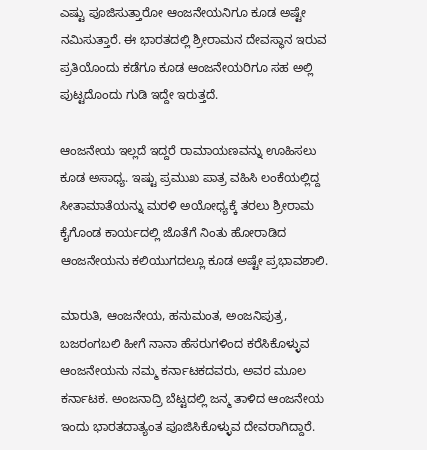ಎಷ್ಟು ಪೂಜಿಸುತ್ತಾರೋ ಆಂಜನೇಯನಿಗೂ ಕೂಡ ಅಷ್ಟೇ ನಮಿಸುತ್ತಾರೆ. ಈ ಭಾರತದಲ್ಲಿ ಶ್ರೀರಾಮನ ದೇವಸ್ಥಾನ ಇರುವ ಪ್ರತಿಯೊಂದು ಕಡೆಗೂ ಕೂಡ ಆಂಜನೇಯರಿಗೂ ಸಹ ಅಲ್ಲಿ ಪುಟ್ಟದೊಂದು ಗುಡಿ ಇದ್ದೇ ಇರುತ್ತದೆ.

ಆಂಜನೇಯ ಇಲ್ಲದೆ ಇದ್ದರೆ ರಾಮಾಯಣವನ್ನು ಊಹಿಸಲು ಕೂಡ ಅಸಾಧ್ಯ. ಇಷ್ಟು ಪ್ರಮುಖ ಪಾತ್ರ ವಹಿಸಿ ಲಂಕೆಯಲ್ಲಿದ್ದ ಸೀತಾಮಾತೆಯನ್ನು ಮರಳಿ ಅಯೋಧ್ಯಕ್ಕೆ ತರಲು ಶ್ರೀರಾಮ ಕೈಗೊಂಡ ಕಾರ್ಯದಲ್ಲಿ ಜೊತೆಗೆ ನಿಂತು ಹೋರಾಡಿದ ಆಂಜನೇಯನು ಕಲಿಯುಗದಲ್ಲೂ ಕೂಡ ಅಷ್ಟೇ ಪ್ರಭಾವಶಾಲಿ.

ಮಾರುತಿ, ಆಂಜನೇಯ, ಹನುಮಂತ, ಅಂಜನಿಪುತ್ರ, ಬಜರಂಗಬಲಿ ಹೀಗೆ ನಾನಾ ಹೆಸರುಗಳಿಂದ ಕರೆಸಿಕೊಳ್ಳುವ ಆಂಜನೇಯನು ನಮ್ಮ ಕರ್ನಾಟಕದವರು, ಅವರ ಮೂಲ ಕರ್ನಾಟಕ. ಅಂಜನಾದ್ರಿ ಬೆಟ್ಟದಲ್ಲಿ ಜನ್ಮ ತಾಳಿದ ಆಂಜನೇಯ ಇಂದು ಭಾರತದಾತ್ಯಂತ ಪೂಜಿಸಿಕೊಳ್ಳುವ ದೇವರಾಗಿದ್ದಾರೆ.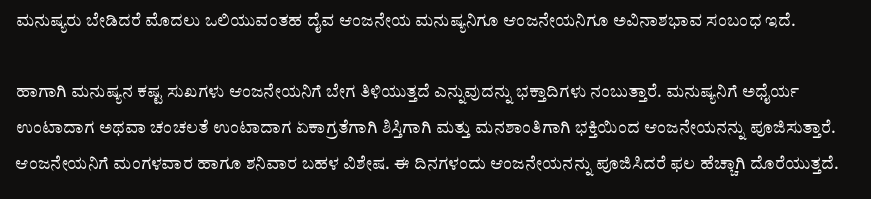ಮನುಷ್ಯರು ಬೇಡಿದರೆ ಮೊದಲು ಒಲಿಯುವಂತಹ ದೈವ ಆಂಜನೇಯ ಮನುಷ್ಯನಿಗೂ ಆಂಜನೇಯನಿಗೂ ಅವಿನಾಶಭಾವ ಸಂಬಂಧ ಇದೆ.

ಹಾಗಾಗಿ ಮನುಷ್ಯನ ಕಷ್ಟ ಸುಖಗಳು ಆಂಜನೇಯನಿಗೆ ಬೇಗ ತಿಳಿಯುತ್ತದೆ ಎನ್ನುವುದನ್ನು ಭಕ್ತಾದಿಗಳು ನಂಬುತ್ತಾರೆ. ಮನುಷ್ಯನಿಗೆ ಅಧೈರ್ಯ ಉಂಟಾದಾಗ ಅಥವಾ ಚಂಚಲತೆ ಉಂಟಾದಾಗ ಏಕಾಗ್ರತೆಗಾಗಿ ಶಿಸ್ತಿಗಾಗಿ ಮತ್ತು ಮನಶಾಂತಿಗಾಗಿ ಭಕ್ತಿಯಿಂದ ಆಂಜನೇಯನನ್ನು ಪೂಜಿಸುತ್ತಾರೆ. ಆಂಜನೇಯನಿಗೆ ಮಂಗಳವಾರ ಹಾಗೂ ಶನಿವಾರ ಬಹಳ ವಿಶೇಷ. ಈ ದಿನಗಳಂದು ಆಂಜನೇಯನನ್ನು ಪೂಜಿಸಿದರೆ ಫಲ ಹೆಚ್ಚಾಗಿ ದೊರೆಯುತ್ತದೆ.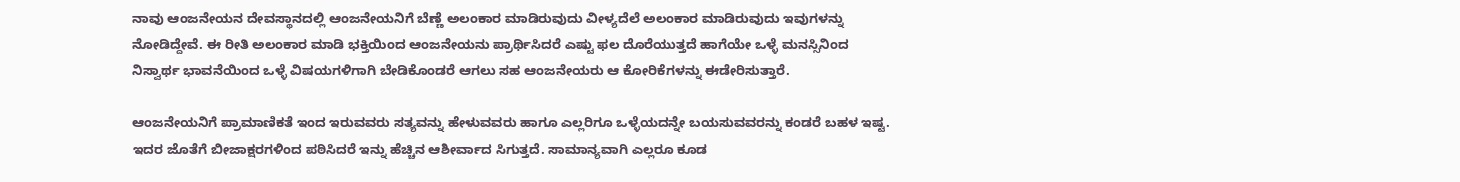ನಾವು ಆಂಜನೇಯನ ದೇವಸ್ಥಾನದಲ್ಲಿ ಆಂಜನೇಯನಿಗೆ ಬೆಣ್ಣೆ ಅಲಂಕಾರ ಮಾಡಿರುವುದು ವೀಳ್ಯದೆಲೆ ಅಲಂಕಾರ ಮಾಡಿರುವುದು ಇವುಗಳನ್ನು ನೋಡಿದ್ದೇವೆ. ಈ ರೀತಿ ಅಲಂಕಾರ ಮಾಡಿ ಭಕ್ತಿಯಿಂದ ಆಂಜನೇಯನು ಪ್ರಾರ್ಥಿಸಿದರೆ ಎಷ್ಟು ಫಲ ದೊರೆಯುತ್ತದೆ ಹಾಗೆಯೇ ಒಳ್ಳೆ ಮನಸ್ಸಿನಿಂದ ನಿಸ್ವಾರ್ಥ ಭಾವನೆಯಿಂದ ಒಳ್ಳೆ ವಿಷಯಗಳಿಗಾಗಿ ಬೇಡಿಕೊಂಡರೆ ಆಗಲು ಸಹ ಆಂಜನೇಯರು ಆ ಕೋರಿಕೆಗಳನ್ನು ಈಡೇರಿಸುತ್ತಾರೆ.

ಆಂಜನೇಯನಿಗೆ ಪ್ರಾಮಾಣಿಕತೆ ಇಂದ ಇರುವವರು ಸತ್ಯವನ್ನು ಹೇಳುವವರು ಹಾಗೂ ಎಲ್ಲರಿಗೂ ಒಳ್ಳೆಯದನ್ನೇ ಬಯಸುವವರನ್ನು ಕಂಡರೆ ಬಹಳ ಇಷ್ಟ. ಇದರ ಜೊತೆಗೆ ಬೀಜಾಕ್ಷರಗಳಿಂದ ಪಠಿಸಿದರೆ ಇನ್ನು ಹೆಚ್ಚಿನ ಆಶೀರ್ವಾದ ಸಿಗುತ್ತದೆ. ಸಾಮಾನ್ಯವಾಗಿ ಎಲ್ಲರೂ ಕೂಡ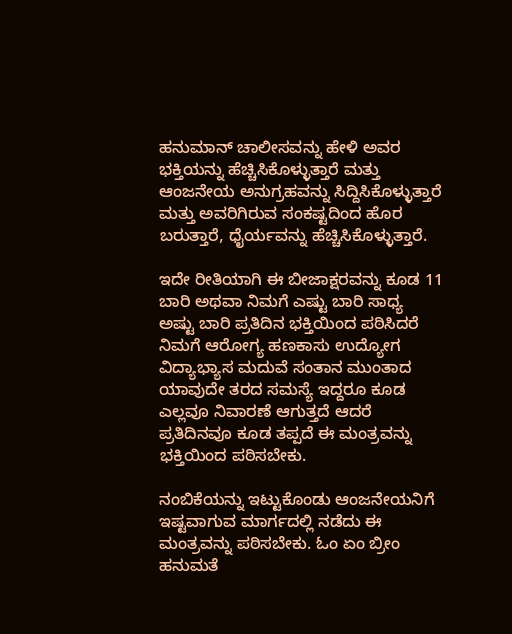ಹನುಮಾನ್ ಚಾಲೀಸವನ್ನು ಹೇಳಿ ಅವರ ಭಕ್ತಿಯನ್ನು ಹೆಚ್ಚಿಸಿಕೊಳ್ಳುತ್ತಾರೆ ಮತ್ತು ಆಂಜನೇಯ ಅನುಗ್ರಹವನ್ನು ಸಿದ್ದಿಸಿಕೊಳ್ಳುತ್ತಾರೆ ಮತ್ತು ಅವರಿಗಿರುವ ಸಂಕಷ್ಟದಿಂದ ಹೊರ ಬರುತ್ತಾರೆ, ಧೈರ್ಯವನ್ನು ಹೆಚ್ಚಿಸಿಕೊಳ್ಳುತ್ತಾರೆ.

ಇದೇ ರೀತಿಯಾಗಿ ಈ ಬೀಜಾಕ್ಷರವನ್ನು ಕೂಡ 11 ಬಾರಿ ಅಥವಾ ನಿಮಗೆ ಎಷ್ಟು ಬಾರಿ ಸಾಧ್ಯ ಅಷ್ಟು ಬಾರಿ ಪ್ರತಿದಿನ ಭಕ್ತಿಯಿಂದ ಪಠಿಸಿದರೆ ನಿಮಗೆ ಆರೋಗ್ಯ ಹಣಕಾಸು ಉದ್ಯೋಗ ವಿದ್ಯಾಭ್ಯಾಸ ಮದುವೆ ಸಂತಾನ ಮುಂತಾದ ಯಾವುದೇ ತರದ ಸಮಸ್ಯೆ ಇದ್ದರೂ ಕೂಡ ಎಲ್ಲವೂ ನಿವಾರಣೆ ಆಗುತ್ತದೆ ಆದರೆ ಪ್ರತಿದಿನವೂ ಕೂಡ ತಪ್ಪದೆ ಈ ಮಂತ್ರವನ್ನು ಭಕ್ತಿಯಿಂದ ಪಠಿಸಬೇಕು.

ನಂಬಿಕೆಯನ್ನು ಇಟ್ಟುಕೊಂಡು ಆಂಜನೇಯನಿಗೆ ಇಷ್ಟವಾಗುವ ಮಾರ್ಗದಲ್ಲಿ ನಡೆದು ಈ ಮಂತ್ರವನ್ನು ಪಠಿಸಬೇಕು. ಓಂ ಏಂ ಬ್ರೀಂ ಹನುಮತೆ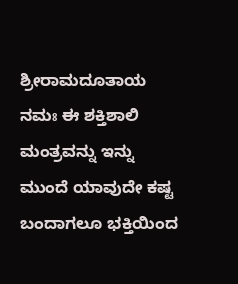ಶ್ರೀರಾಮದೂತಾಯ ನಮಃ ಈ ಶಕ್ತಿಶಾಲಿ ಮಂತ್ರವನ್ನು ಇನ್ನು ಮುಂದೆ ಯಾವುದೇ ಕಷ್ಟ ಬಂದಾಗಲೂ ಭಕ್ತಿಯಿಂದ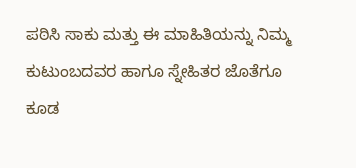ಪಠಿಸಿ ಸಾಕು ಮತ್ತು ಈ ಮಾಹಿತಿಯನ್ನು ನಿಮ್ಮ ಕುಟುಂಬದವರ ಹಾಗೂ ಸ್ನೇಹಿತರ ಜೊತೆಗೂ ಕೂಡ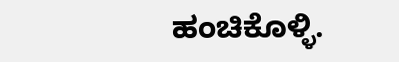ಹಂಚಿಕೊಳ್ಳಿ.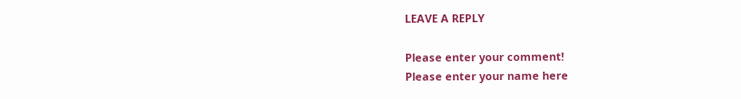LEAVE A REPLY

Please enter your comment!
Please enter your name here